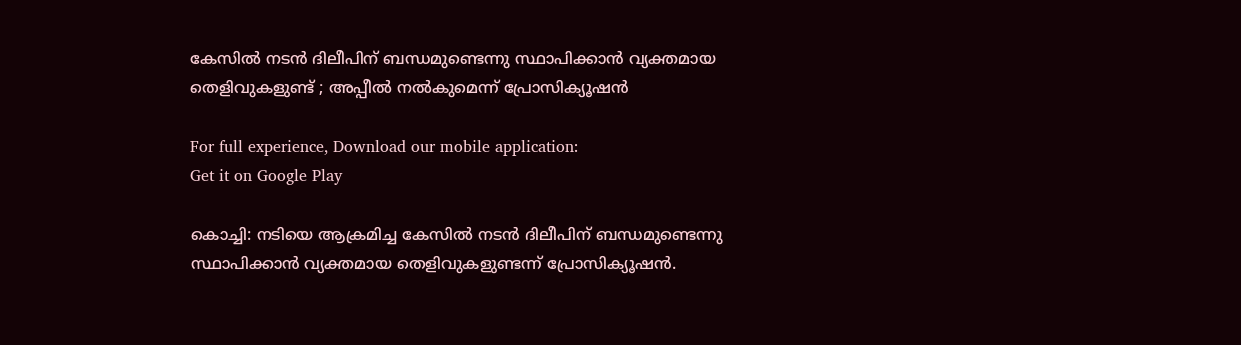കേസില്‍ നടന്‍ ദിലീപിന് ബന്ധമുണ്ടെന്നു സ്ഥാപിക്കാന്‍ വ്യക്തമായ തെളിവുകളുണ്ട് ; അപ്പീല്‍ നല്‍കുമെന്ന് പ്രോസിക്യൂഷന്‍

For full experience, Download our mobile application:
Get it on Google Play

കൊച്ചി: നടിയെ ആക്രമിച്ച കേസില്‍ നടന്‍ ദിലീപിന് ബന്ധമുണ്ടെന്നു സ്ഥാപിക്കാന്‍ വ്യക്തമായ തെളിവുകളുണ്ടന്ന് പ്രോസിക്യൂഷന്‍.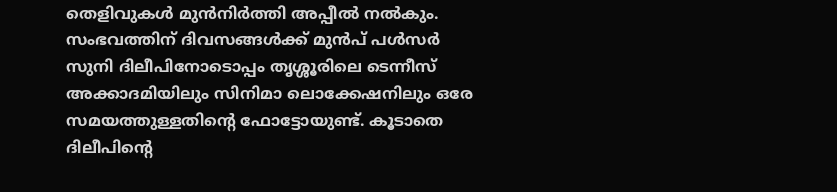തെളിവുകള്‍ മുന്‍നിര്‍ത്തി അപ്പീല്‍ നല്‍കും. സംഭവത്തിന് ദിവസങ്ങള്‍ക്ക് മുന്‍പ് പള്‍സര്‍ സുനി ദിലീപിനോടൊപ്പം തൃശ്ശൂരിലെ ടെന്നീസ് അക്കാദമിയിലും സിനിമാ ലൊക്കേഷനിലും ഒരേ സമയത്തുള്ളതിന്റെ ഫോട്ടോയുണ്ട്. കൂടാതെ ദിലീപിന്റെ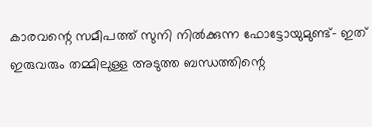കാരവന്റെ സമീപത്ത് സുനി നില്‍ക്കുന്ന ഫോട്ടോയുമുണ്ട്- ഇത് ഇരുവരും തമ്മിലുള്ള അടുത്ത ബന്ധത്തിന്റെ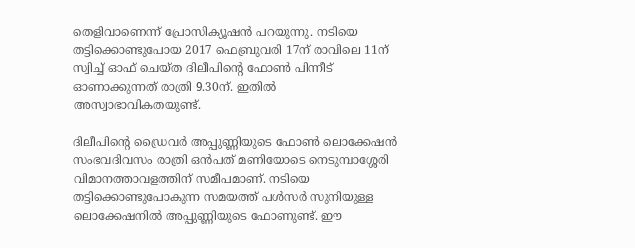തെളിവാണെന്ന് പ്രോസിക്യൂഷന്‍ പറയുന്നു. നടിയെ തട്ടിക്കൊണ്ടുപോയ 2017 ഫെബ്രുവരി 17ന് രാവിലെ 11ന് സ്വിച്ച് ഓഫ് ചെയ്ത ദിലീപിന്റെ ഫോണ്‍ പിന്നീട് ഓണാക്കുന്നത് രാത്രി 9.30ന്. ഇതില്‍ അസ്വാഭാവികതയുണ്ട്.

ദിലീപിന്റെ ഡ്രൈവര്‍ അപ്പുണ്ണിയുടെ ഫോണ്‍ ലൊക്കേഷന്‍ സംഭവദിവസം രാത്രി ഒന്‍പത് മണിയോടെ നെടുമ്പാശ്ശേരി വിമാനത്താവളത്തിന് സമീപമാണ്. നടിയെ തട്ടിക്കൊണ്ടുപോകുന്ന സമയത്ത് പള്‍സര്‍ സുനിയുള്ള ലൊക്കേഷനില്‍ അപ്പുണ്ണിയുടെ ഫോണുണ്ട്. ഈ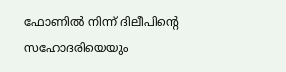ഫോണില്‍ നിന്ന് ദിലീപിന്റെ സഹോദരിയെയും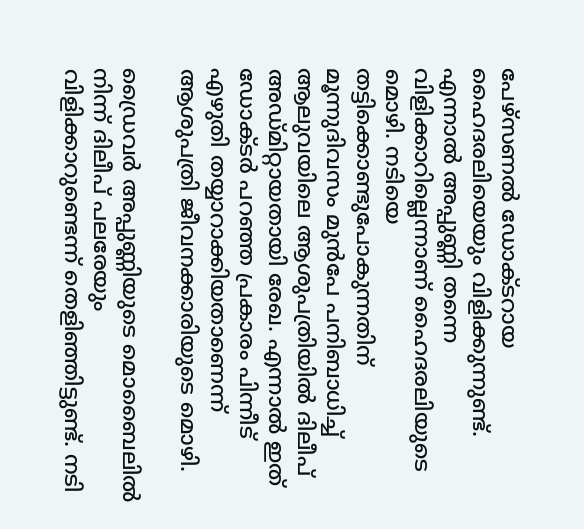പേഴ്സണല്‍ ഡോക്ടറായ ഹൈദരലിയെയും വിളിക്കുന്നുണ്ട്. എന്നാല്‍ അപ്പുണ്ണി തന്നെ വിളിക്കാറില്ലെന്നാണ് ഹൈദരലിയുടെ മൊഴി. നടിയെ തട്ടിക്കൊണ്ടുപോകുന്നതിന് മൂന്നുദിവസം മുന്‍പേ പനിബാധിച്ച് ആലുവയിലെ ആശുപത്രിയില്‍ ദിലീപ് അഡ്മിറ്റായതായി രേഖ. എന്നാല്‍ ഇത് ഡോക്ടര്‍ പറഞ്ഞ പ്രകാരം പിന്നീട് എഴുതി തയ്യാറാക്കിയതാണെന്ന് ആശുപത്രി ജീവനക്കാരിയുടെ മൊഴി.

ഡ്രൈവര്‍ അപ്പുണ്ണിയുടെ മൊബൈലില്‍ നിന്ന് ദിലീപ് പലരേയും വിളിക്കാറുണ്ടെന്ന് തെളിഞ്ഞിട്ടുണ്ട്. നടി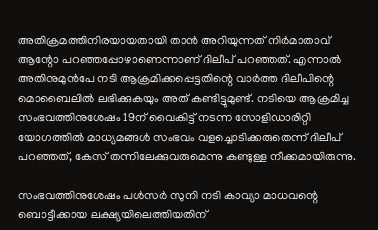അതിക്രമത്തിനിരയായതായി താന്‍ അറിയുന്നത് നിര്‍മാതാവ് ആന്റോ പറഞ്ഞപ്പോഴാണെന്നാണ് ദിലീപ് പറഞ്ഞത്. എന്നാല്‍ അതിനുമുന്‍പേ നടി ആക്രമിക്കപ്പെട്ടതിന്റെ വാര്‍ത്ത ദിലീപിന്റെ മൊബൈലില്‍ ലഭിക്കുകയും അത് കണ്ടിട്ടുമുണ്ട്. നടിയെ ആക്രമിച്ച സംഭവത്തിനുശേഷം 19ന് വൈകിട്ട് നടന്ന സോളിഡാരിറ്റി യോഗത്തില്‍ മാധ്യമങ്ങള്‍ സംഭവം വളച്ചൊടിക്കരുതെന്ന് ദിലീപ് പറഞ്ഞത്, കേസ് തന്നിലേക്കുവരുമെന്നു കണ്ടുള്ള നീക്കമായിരുന്നു.

സംഭവത്തിനുശേഷം പള്‍സര്‍ സുനി നടി കാവ്യാ മാധവന്റെ ബൊട്ടീക്കായ ലക്ഷ്യയിലെത്തിയതിന്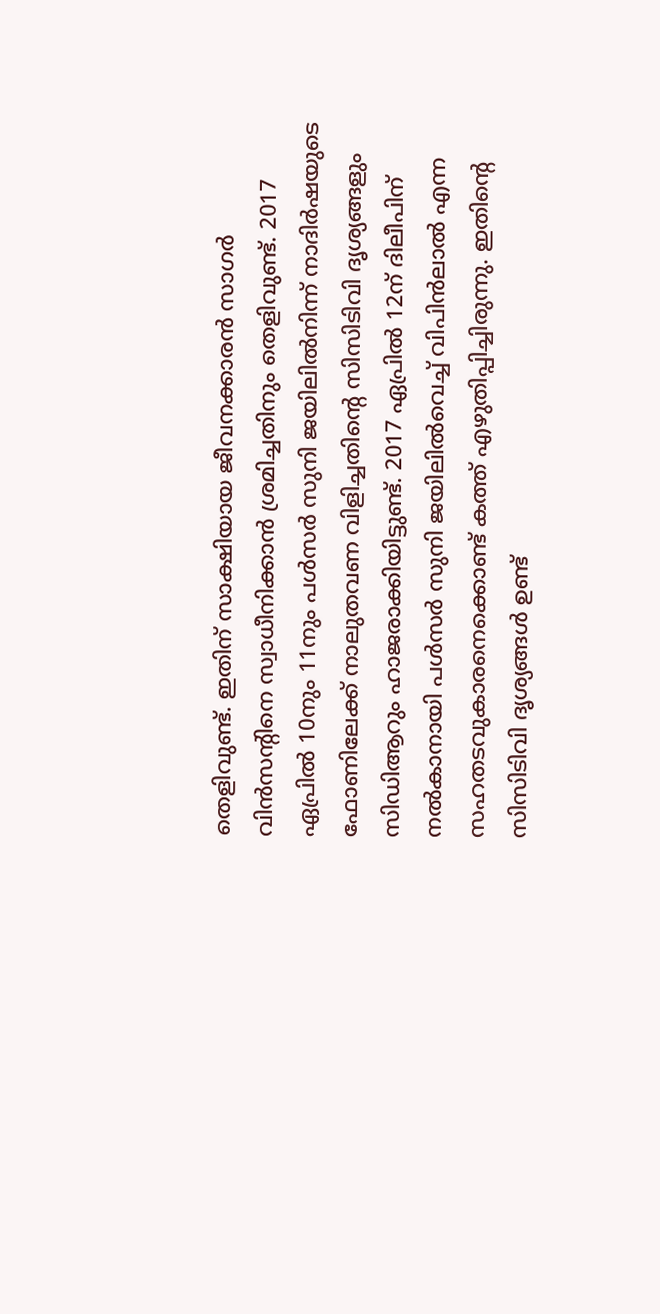തെളിവുണ്ട്. ഇതിന് സാക്ഷിയായ ജീവനക്കാരന്‍ സാഗര്‍ വിന്‍സന്റിനെ സ്വാധീനിക്കാന്‍ ശ്രമിച്ചതിനും തെളിവുണ്ട്. 2017 ഏപ്രില്‍ 10നും 11നും പള്‍സര്‍ സുനി ജയിലില്‍നിന്ന് നാദിര്‍ഷയുടെ ഫോണിലേക്ക് നാലുതവണ വിളിച്ചതിന്റെ സിസിടിവി ദൃശ്യങ്ങളും സിഡിആറും ഹാജരാക്കിയിട്ടുണ്ട്. 2017 ഏപ്രില്‍ 12ന് ദിലീപിന് നല്‍കാനായി പള്‍സര്‍ സുനി ജയിലില്‍വെച്ച് വിപിന്‍ലാല്‍ എന്ന സഹതടവുകാരനെക്കൊണ്ട് കത്ത് എഴുതിപ്പിച്ചിരുന്നു. ഇതിന്റെ സിസിടിവി ദൃശ്യങ്ങള്‍ ഉണ്ട്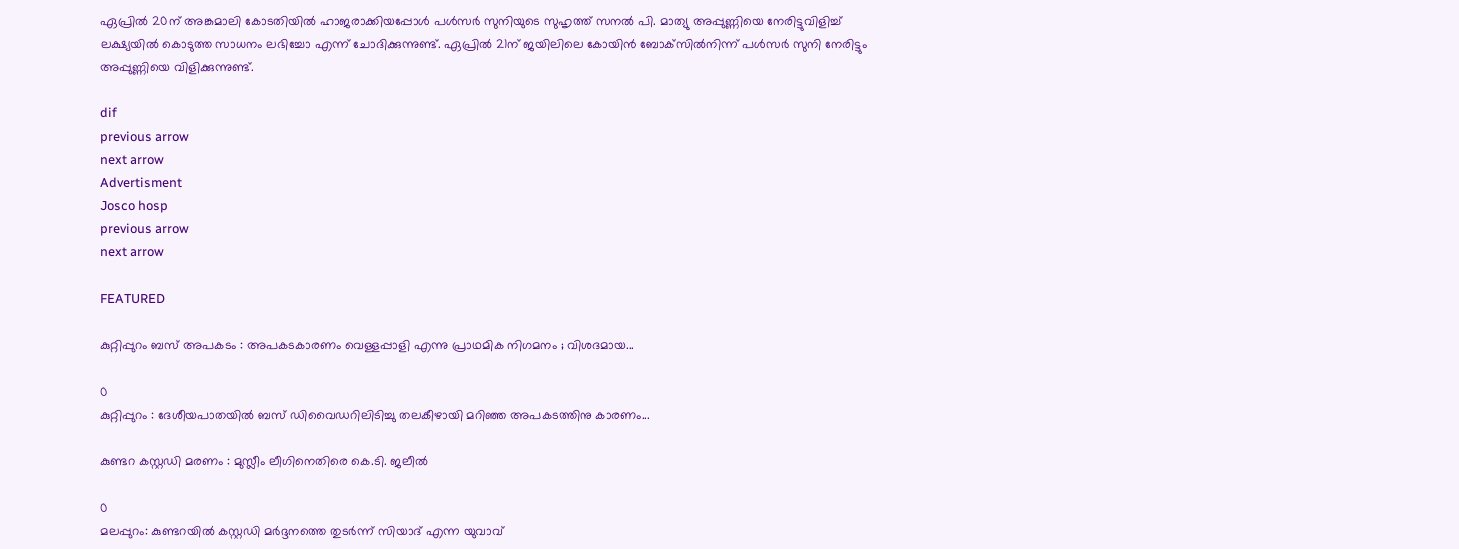ഏപ്രില്‍ 20ന് അങ്കമാലി കോടതിയില്‍ ഹാജരാക്കിയപ്പോള്‍ പള്‍സര്‍ സുനിയുടെ സുഹൃത്ത് സനല്‍ പി. മാത്യു അപ്പുണ്ണിയെ നേരിട്ടുവിളിച്ച് ലക്ഷ്യയില്‍ കൊടുത്ത സാധനം ലഭിച്ചോ എന്ന് ചോദിക്കുന്നുണ്ട്. ഏപ്രില്‍ 21ന് ജയിലിലെ കോയിന്‍ ബോക്‌സില്‍നിന്ന് പള്‍സര്‍ സുനി നേരിട്ടും അപ്പുണ്ണിയെ വിളിക്കുന്നുണ്ട്.

dif
previous arrow
next arrow
Advertisment
Josco hosp
previous arrow
next arrow

FEATURED

കുറ്റിപ്പുറം ബസ് അപകടം : അപകടകാരണം വെള്ളപ്പാളി എന്നു പ്രാഥമിക നിഗമനം ; വിശദമായ...

0
കുറ്റിപ്പുറം : ദേശീയപാതയിൽ ബസ് ഡിവൈഡറിലിടിച്ചു തലകീഴായി മറിഞ്ഞ അപകടത്തിനു കാരണം...

കുണ്ടറ കസ്റ്റഡി മരണം : മുസ്ലീം ലീഗിനെതിരെ കെ.ടി. ജലീൽ

0
മലപ്പുറം: കുണ്ടറയിൽ കസ്റ്റഡി മർദ്ദനത്തെ തുടർന്ന് സിയാദ് എന്ന യുവാവ്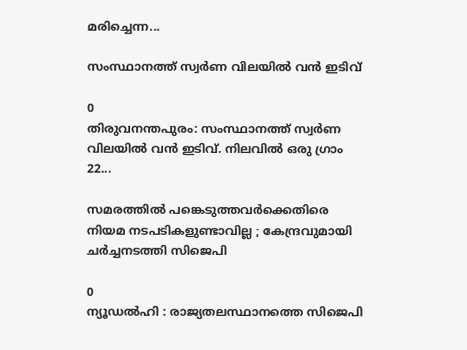മരിച്ചെന്ന...

സംസ്ഥാനത്ത് സ്വർണ വിലയിൽ വൻ ഇടിവ്

0
തിരുവനന്തപുരം: സംസ്ഥാനത്ത് സ്വർണ വിലയിൽ വൻ ഇടിവ്. നിലവിൽ ഒരു ഗ്രാം 22...

സമരത്തിൽ പങ്കെടുത്തവർക്കെതിരെ നിയമ നടപടികളുണ്ടാവില്ല ; കേന്ദ്രവുമായി ചർച്ചനടത്തി സിജെപി

0
ന്യൂഡൽഹി : രാജ്യതലസ്ഥാനത്തെ സിജെപി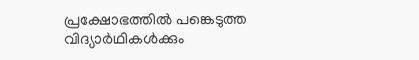പ്രക്ഷോഭത്തിൽ പങ്കെടുത്ത വിദ്യാർഥികൾക്കും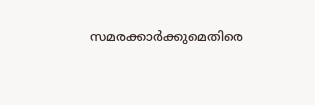സമരക്കാർക്കുമെതിരെ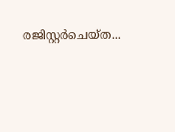രജിസ്റ്റർചെയ്ത...